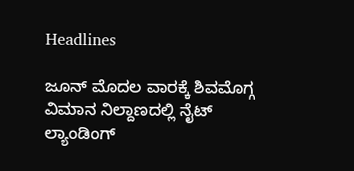Headlines

ಜೂನ್ ಮೊದಲ ವಾರಕ್ಕೆ ಶಿವಮೊಗ್ಗ ವಿಮಾನ ನಿಲ್ದಾಣದಲ್ಲಿ ನೈಟ್ ಲ್ಯಾಂಡಿಂಗ್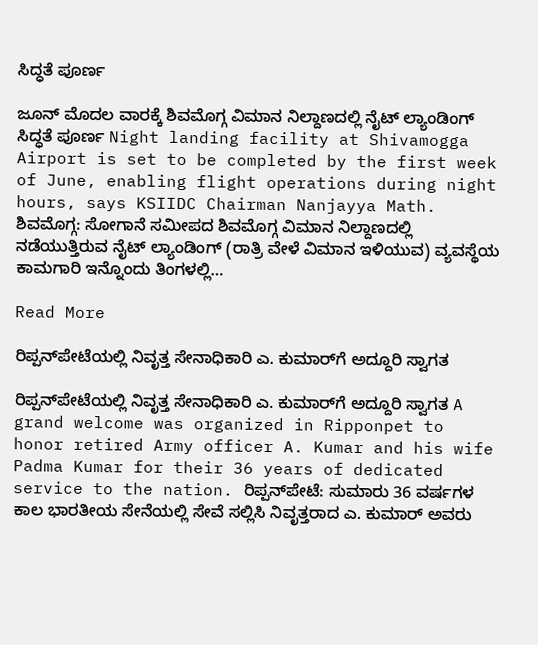ಸಿದ್ಧತೆ ಪೂರ್ಣ

ಜೂನ್ ಮೊದಲ ವಾರಕ್ಕೆ ಶಿವಮೊಗ್ಗ ವಿಮಾನ ನಿಲ್ದಾಣದಲ್ಲಿ ನೈಟ್ ಲ್ಯಾಂಡಿಂಗ್ ಸಿದ್ಧತೆ ಪೂರ್ಣ Night landing facility at Shivamogga Airport is set to be completed by the first week of June, enabling flight operations during night hours, says KSIIDC Chairman Nanjayya Math. ಶಿವಮೊಗ್ಗ: ಸೋಗಾನೆ ಸಮೀಪದ ಶಿವಮೊಗ್ಗ ವಿಮಾನ ನಿಲ್ದಾಣದಲ್ಲಿ ನಡೆಯುತ್ತಿರುವ ನೈಟ್ ಲ್ಯಾಂಡಿಂಗ್ (ರಾತ್ರಿ ವೇಳೆ ವಿಮಾನ ಇಳಿಯುವ) ವ್ಯವಸ್ಥೆಯ ಕಾಮಗಾರಿ ಇನ್ನೊಂದು ತಿಂಗಳಲ್ಲಿ…

Read More

ರಿಪ್ಪನ್‌ಪೇಟೆಯಲ್ಲಿ ನಿವೃತ್ತ ಸೇನಾಧಿಕಾರಿ ಎ. ಕುಮಾರ್‌ಗೆ ಅದ್ದೂರಿ ಸ್ವಾಗತ

ರಿಪ್ಪನ್‌ಪೇಟೆಯಲ್ಲಿ ನಿವೃತ್ತ ಸೇನಾಧಿಕಾರಿ ಎ. ಕುಮಾರ್‌ಗೆ ಅದ್ದೂರಿ ಸ್ವಾಗತ A grand welcome was organized in Ripponpet to honor retired Army officer A. Kumar and his wife Padma Kumar for their 36 years of dedicated service to the nation. ರಿಪ್ಪನ್‌ಪೇಟೆ: ಸುಮಾರು 36 ವರ್ಷಗಳ ಕಾಲ ಭಾರತೀಯ ಸೇನೆಯಲ್ಲಿ ಸೇವೆ ಸಲ್ಲಿಸಿ ನಿವೃತ್ತರಾದ ಎ. ಕುಮಾರ್ ಅವರು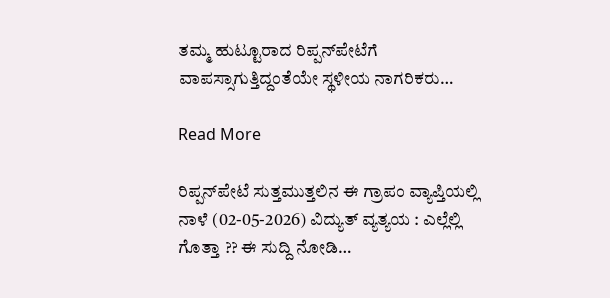ತಮ್ಮ ಹುಟ್ಟೂರಾದ ರಿಪ್ಪನ್‌ಪೇಟೆಗೆ ವಾಪಸ್ಸಾಗುತ್ತಿದ್ದಂತೆಯೇ ಸ್ಥಳೀಯ ನಾಗರಿಕರು…

Read More

ರಿಪ್ಪನ್‌ಪೇಟೆ ಸುತ್ತಮುತ್ತಲಿನ ಈ ಗ್ರಾಪಂ ವ್ಯಾಪ್ತಿಯಲ್ಲಿ ನಾಳೆ (02-05-2026) ವಿದ್ಯುತ್ ವ್ಯತ್ಯಯ : ಎಲ್ಲೆಲ್ಲಿ ಗೊತ್ತಾ ?? ಈ ಸುದ್ದಿ ನೋಡಿ…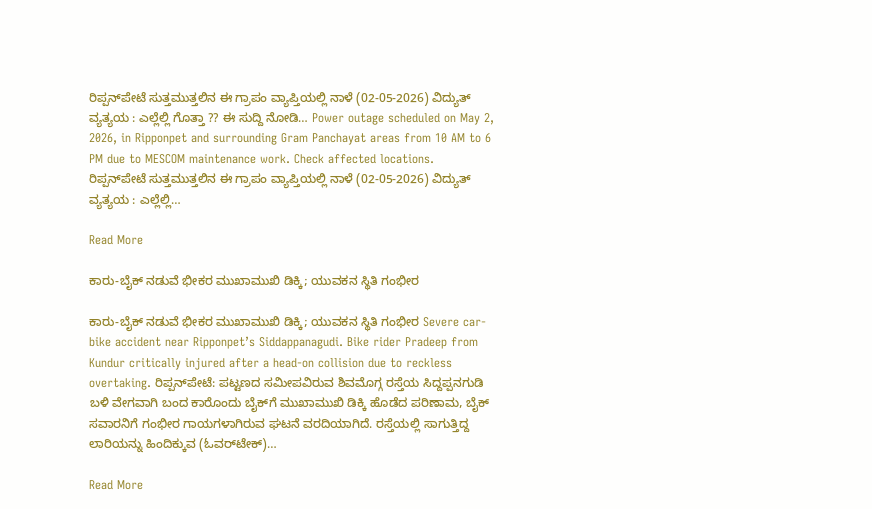ರಿಪ್ಪನ್‌ಪೇಟೆ ಸುತ್ತಮುತ್ತಲಿನ ಈ ಗ್ರಾಪಂ ವ್ಯಾಪ್ತಿಯಲ್ಲಿ ನಾಳೆ (02-05-2026) ವಿದ್ಯುತ್ ವ್ಯತ್ಯಯ : ಎಲ್ಲೆಲ್ಲಿ ಗೊತ್ತಾ ?? ಈ ಸುದ್ದಿ ನೋಡಿ… Power outage scheduled on May 2, 2026, in Ripponpet and surrounding Gram Panchayat areas from 10 AM to 6 PM due to MESCOM maintenance work. Check affected locations. ರಿಪ್ಪನ್‌ಪೇಟೆ ಸುತ್ತಮುತ್ತಲಿನ ಈ ಗ್ರಾಪಂ ವ್ಯಾಪ್ತಿಯಲ್ಲಿ ನಾಳೆ (02-05-2026) ವಿದ್ಯುತ್‌ ವ್ಯತ್ಯಯ : ಎಲ್ಲೆಲ್ಲಿ…

Read More

ಕಾರು-ಬೈಕ್ ನಡುವೆ ಭೀಕರ ಮುಖಾಮುಖಿ ಡಿಕ್ಕಿ; ಯುವಕನ ಸ್ಥಿತಿ ಗಂಭೀರ

ಕಾರು-ಬೈಕ್ ನಡುವೆ ಭೀಕರ ಮುಖಾಮುಖಿ ಡಿಕ್ಕಿ; ಯುವಕನ ಸ್ಥಿತಿ ಗಂಭೀರ Severe car-bike accident near Ripponpet’s Siddappanagudi. Bike rider Pradeep from Kundur critically injured after a head-on collision due to reckless overtaking. ರಿಪ್ಪನ್‌ಪೇಟೆ: ಪಟ್ಟಣದ ಸಮೀಪವಿರುವ ಶಿವಮೊಗ್ಗ ರಸ್ತೆಯ ಸಿದ್ದಪ್ಪನಗುಡಿ ಬಳಿ ವೇಗವಾಗಿ ಬಂದ ಕಾರೊಂದು ಬೈಕ್‌ಗೆ ಮುಖಾಮುಖಿ ಡಿಕ್ಕಿ ಹೊಡೆದ ಪರಿಣಾಮ, ಬೈಕ್ ಸವಾರನಿಗೆ ಗಂಭೀರ ಗಾಯಗಳಾಗಿರುವ ಘಟನೆ ವರದಿಯಾಗಿದೆ. ರಸ್ತೆಯಲ್ಲಿ ಸಾಗುತ್ತಿದ್ದ ಲಾರಿಯನ್ನು ಹಿಂದಿಕ್ಕುವ (ಓವರ್‌ಟೇಕ್)…

Read More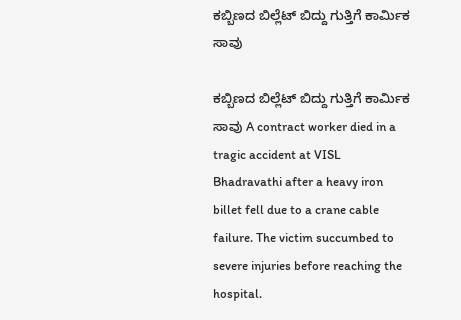ಕಬ್ಬಿಣದ ಬಿಲ್ಲೆಟ್ ಬಿದ್ದು ಗುತ್ತಿಗೆ ಕಾರ್ಮಿಕ ಸಾವು

ಕಬ್ಬಿಣದ ಬಿಲ್ಲೆಟ್ ಬಿದ್ದು ಗುತ್ತಿಗೆ ಕಾರ್ಮಿಕ ಸಾವು A contract worker died in a tragic accident at VISL Bhadravathi after a heavy iron billet fell due to a crane cable failure. The victim succumbed to severe injuries before reaching the hospital.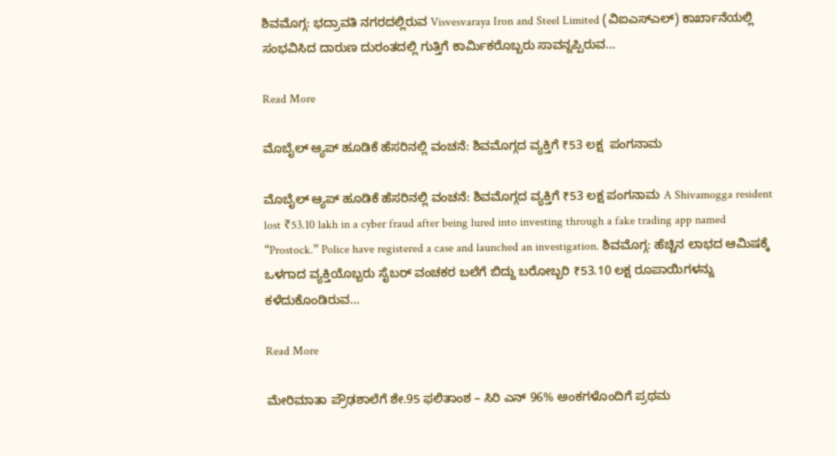ಶಿವಮೊಗ್ಗ: ಭದ್ರಾವತಿ ನಗರದಲ್ಲಿರುವ Visvesvaraya Iron and Steel Limited (ವಿಐಎಸ್‌ಎಲ್) ಕಾರ್ಖಾನೆಯಲ್ಲಿ ಸಂಭವಿಸಿದ ದಾರುಣ ದುರಂತದಲ್ಲಿ ಗುತ್ತಿಗೆ ಕಾರ್ಮಿಕರೊಬ್ಬರು ಸಾವನ್ನಪ್ಪಿರುವ…

Read More

ಮೊಬೈಲ್ ಆ್ಯಪ್ ಹೂಡಿಕೆ ಹೆಸರಿನಲ್ಲಿ ವಂಚನೆ: ಶಿವಮೊಗ್ಗದ ವ್ಯಕ್ತಿಗೆ ₹53 ಲಕ್ಷ  ಪಂಗನಾಮ

ಮೊಬೈಲ್ ಆ್ಯಪ್ ಹೂಡಿಕೆ ಹೆಸರಿನಲ್ಲಿ ವಂಚನೆ: ಶಿವಮೊಗ್ಗದ ವ್ಯಕ್ತಿಗೆ ₹53 ಲಕ್ಷ ಪಂಗನಾಮ A Shivamogga resident lost ₹53.10 lakh in a cyber fraud after being lured into investing through a fake trading app named “Prostock.” Police have registered a case and launched an investigation. ಶಿವಮೊಗ್ಗ: ಹೆಚ್ಚಿನ ಲಾಭದ ಆಮಿಷಕ್ಕೆ ಒಳಗಾದ ವ್ಯಕ್ತಿಯೊಬ್ಬರು ಸೈಬರ್ ವಂಚಕರ ಬಲೆಗೆ ಬಿದ್ದು ಬರೋಬ್ಬರಿ ₹53.10 ಲಕ್ಷ ರೂಪಾಯಿಗಳನ್ನು ಕಳೆದುಕೊಂಡಿರುವ…

Read More

ಮೇರಿಮಾತಾ ಪ್ರೌಢಶಾಲೆಗೆ ಶೇ.95 ಫಲಿತಾಂಶ – ಸಿರಿ ಎನ್ 96% ಅಂಕಗಳೊಂದಿಗೆ ಪ್ರಥಮ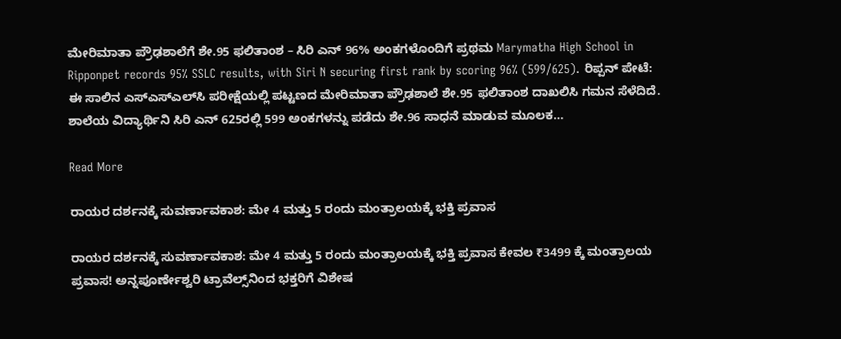ಮೇರಿಮಾತಾ ಪ್ರೌಢಶಾಲೆಗೆ ಶೇ.95 ಫಲಿತಾಂಶ – ಸಿರಿ ಎನ್ 96% ಅಂಕಗಳೊಂದಿಗೆ ಪ್ರಥಮ Marymatha High School in Ripponpet records 95% SSLC results, with Siri N securing first rank by scoring 96% (599/625). ರಿಪ್ಪನ್ ಪೇಟೆ: ಈ ಸಾಲಿನ ಎಸ್‌ಎಸ್‌ಎಲ್‌ಸಿ ಪರೀಕ್ಷೆಯಲ್ಲಿ ಪಟ್ಟಣದ ಮೇರಿಮಾತಾ ಪ್ರೌಢಶಾಲೆ ಶೇ.95 ಫಲಿತಾಂಶ ದಾಖಲಿಸಿ ಗಮನ ಸೆಳೆದಿದೆ. ಶಾಲೆಯ ವಿದ್ಯಾರ್ಥಿನಿ ಸಿರಿ ಎನ್ 625ರಲ್ಲಿ 599 ಅಂಕಗಳನ್ನು ಪಡೆದು ಶೇ.96 ಸಾಧನೆ ಮಾಡುವ ಮೂಲಕ…

Read More

ರಾಯರ ದರ್ಶನಕ್ಕೆ ಸುವರ್ಣಾವಕಾಶ: ಮೇ 4 ಮತ್ತು 5 ರಂದು ಮಂತ್ರಾಲಯಕ್ಕೆ ಭಕ್ತಿ ಪ್ರವಾಸ

ರಾಯರ ದರ್ಶನಕ್ಕೆ ಸುವರ್ಣಾವಕಾಶ: ಮೇ 4 ಮತ್ತು 5 ರಂದು ಮಂತ್ರಾಲಯಕ್ಕೆ ಭಕ್ತಿ ಪ್ರವಾಸ ಕೇವಲ ₹3499 ಕ್ಕೆ ಮಂತ್ರಾಲಯ ಪ್ರವಾಸ! ಅನ್ನಪೂರ್ಣೇಶ್ವರಿ ಟ್ರಾವೆಲ್ಸ್‌ನಿಂದ ಭಕ್ತರಿಗೆ ವಿಶೇಷ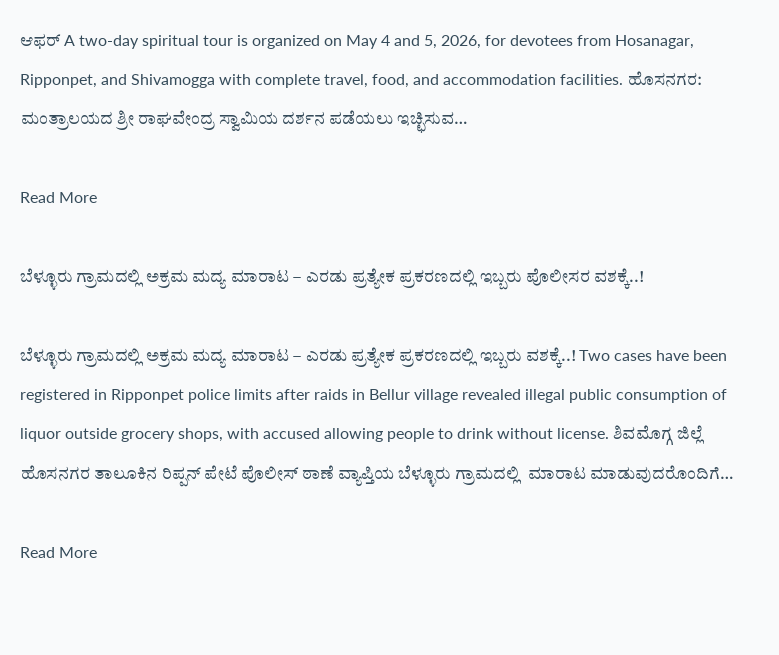ಆಫರ್ A two-day spiritual tour is organized on May 4 and 5, 2026, for devotees from Hosanagar, Ripponpet, and Shivamogga with complete travel, food, and accommodation facilities. ಹೊಸನಗರ: ಮಂತ್ರಾಲಯದ ಶ್ರೀ ರಾಘವೇಂದ್ರ ಸ್ವಾಮಿಯ ದರ್ಶನ ಪಡೆಯಲು ಇಚ್ಛಿಸುವ…

Read More

ಬೆಳ್ಳೂರು ಗ್ರಾಮದಲ್ಲಿ ಅಕ್ರಮ ಮದ್ಯ ಮಾರಾಟ – ಎರಡು ಪ್ರತ್ಯೇಕ ಪ್ರಕರಣದಲ್ಲಿ ಇಬ್ಬರು ಪೊಲೀಸರ ವಶಕ್ಕೆ..!

ಬೆಳ್ಳೂರು ಗ್ರಾಮದಲ್ಲಿ ಅಕ್ರಮ ಮದ್ಯ ಮಾರಾಟ – ಎರಡು ಪ್ರತ್ಯೇಕ ಪ್ರಕರಣದಲ್ಲಿ ಇಬ್ಬರು ವಶಕ್ಕೆ..! Two cases have been registered in Ripponpet police limits after raids in Bellur village revealed illegal public consumption of liquor outside grocery shops, with accused allowing people to drink without license. ಶಿವಮೊಗ್ಗ ಜಿಲ್ಲೆ ಹೊಸನಗರ ತಾಲೂಕಿನ ರಿಪ್ಪನ್ ಪೇಟೆ ಪೊಲೀಸ್ ಠಾಣೆ ವ್ಯಾಪ್ತಿಯ ಬೆಳ್ಳೂರು ಗ್ರಾಮದಲ್ಲಿ  ಮಾರಾಟ ಮಾಡುವುದರೊಂದಿಗೆ…

Read More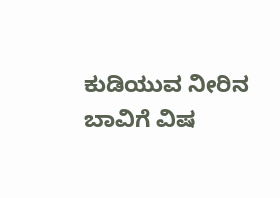ಕುಡಿಯುವ ನೀರಿನ ಬಾವಿಗೆ ವಿಷ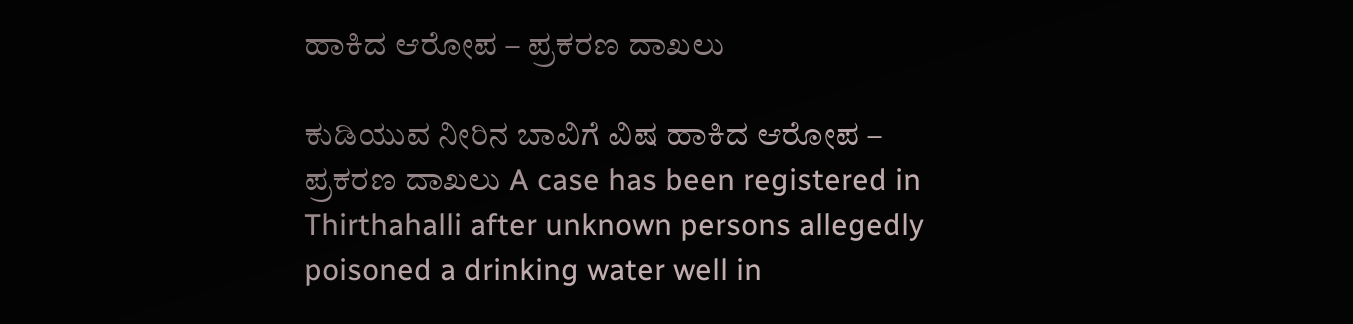ಹಾಕಿದ ಆರೋಪ – ಪ್ರಕರಣ ದಾಖಲು

ಕುಡಿಯುವ ನೀರಿನ ಬಾವಿಗೆ ವಿಷ ಹಾಕಿದ ಆರೋಪ – ಪ್ರಕರಣ ದಾಖಲು A case has been registered in Thirthahalli after unknown persons allegedly poisoned a drinking water well in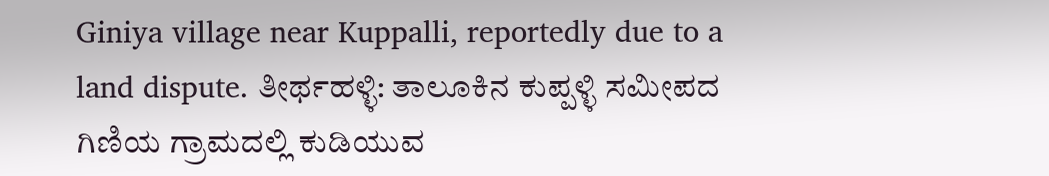Giniya village near Kuppalli, reportedly due to a land dispute. ತೀರ್ಥಹಳ್ಳಿ: ತಾಲೂಕಿನ ಕುಪ್ಪಳ್ಳಿ ಸಮೀಪದ ಗಿಣಿಯ ಗ್ರಾಮದಲ್ಲಿ ಕುಡಿಯುವ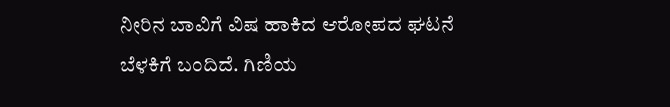ನೀರಿನ ಬಾವಿಗೆ ವಿಷ ಹಾಕಿದ ಆರೋಪದ ಘಟನೆ ಬೆಳಕಿಗೆ ಬಂದಿದೆ. ಗಿಣಿಯ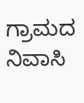ಗ್ರಾಮದ ನಿವಾಸಿ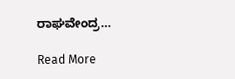ರಾಘವೇಂದ್ರ…

Read More